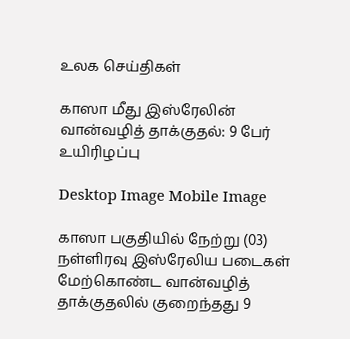உலக செய்திகள்

காஸா மீது இஸ்ரேலின் வான்வழித் தாக்குதல்: 9 பேர் உயிரிழப்பு

Desktop Image Mobile Image

காஸா பகுதியில் நேற்று (03) நள்ளிரவு இஸ்ரேலிய படைகள் மேற்கொண்ட வான்வழித் தாக்குதலில் குறைந்தது 9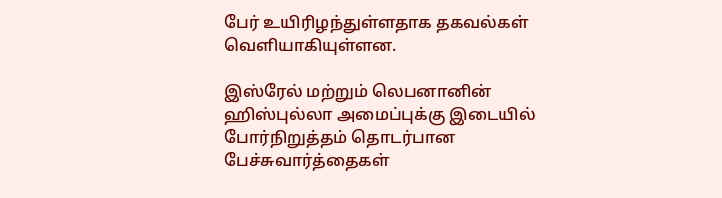பேர் உயிரிழந்துள்ளதாக தகவல்கள் வெளியாகியுள்ளன.

இஸ்ரேல் மற்றும் லெபனானின் ஹிஸ்புல்லா அமைப்புக்கு இடையில் போர்நிறுத்தம் தொடர்பான பேச்சுவார்த்தைகள்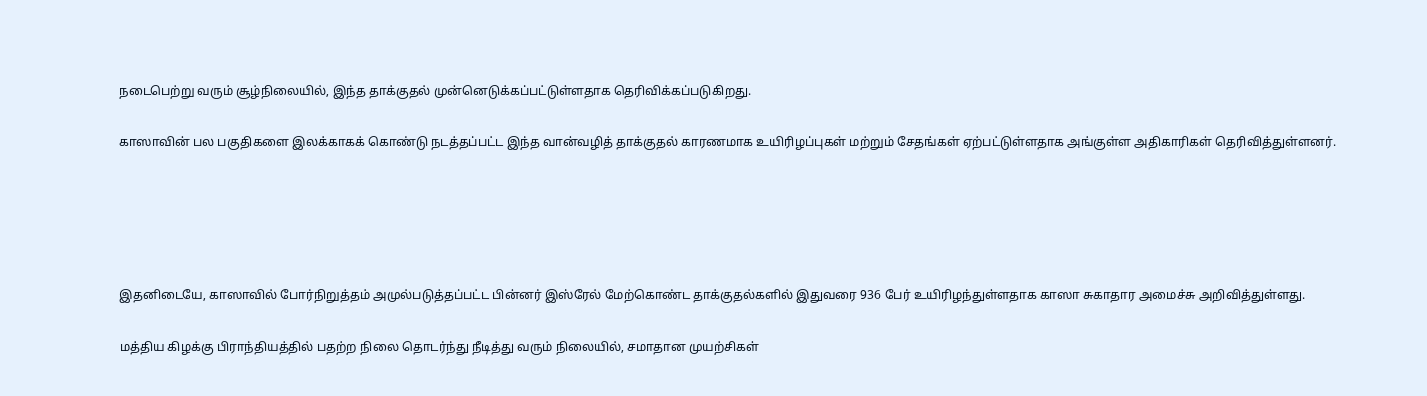நடைபெற்று வரும் சூழ்நிலையில், இந்த தாக்குதல் முன்னெடுக்கப்பட்டுள்ளதாக தெரிவிக்கப்படுகிறது.

காஸாவின் பல பகுதிகளை இலக்காகக் கொண்டு நடத்தப்பட்ட இந்த வான்வழித் தாக்குதல் காரணமாக உயிரிழப்புகள் மற்றும் சேதங்கள் ஏற்பட்டுள்ளதாக அங்குள்ள அதிகாரிகள் தெரிவித்துள்ளனர்.





இதனிடையே, காஸாவில் போர்நிறுத்தம் அமுல்படுத்தப்பட்ட பின்னர் இஸ்ரேல் மேற்கொண்ட தாக்குதல்களில் இதுவரை 936 பேர் உயிரிழந்துள்ளதாக காஸா சுகாதார அமைச்சு அறிவித்துள்ளது.

மத்திய கிழக்கு பிராந்தியத்தில் பதற்ற நிலை தொடர்ந்து நீடித்து வரும் நிலையில், சமாதான முயற்சிகள்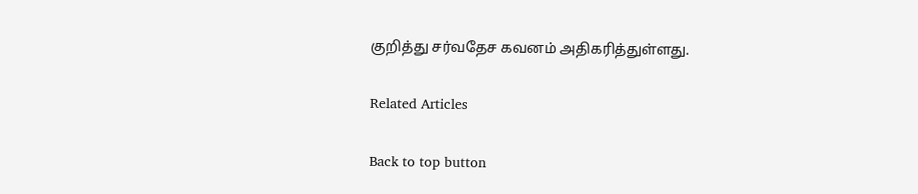குறித்து சர்வதேச கவனம் அதிகரித்துள்ளது.

Related Articles

Back to top button